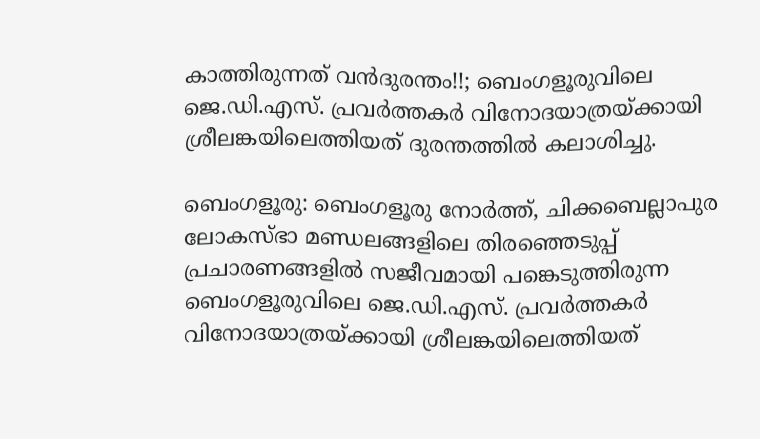കാത്തിരുന്നത് വൻദുരന്തം!!; ബെംഗളൂരുവിലെ ജെ.ഡി.എസ്. പ്രവർത്തകർ വിനോദയാത്രയ്ക്കായി ശ്രീലങ്കയിലെത്തിയത് ദുരന്തത്തിൽ കലാശിച്ചു.

ബെംഗളൂരു: ബെംഗളൂരു നോർത്ത്, ചിക്കബെല്ലാപുര ലോകസ്ഭാ മണ്ഡലങ്ങളിലെ തിരഞ്ഞെടുപ്പ് പ്രചാരണങ്ങളിൽ സജീവമായി പങ്കെടുത്തിരുന്ന ബെംഗളൂരുവിലെ ജെ.ഡി.എസ്. പ്രവർത്തകർ വിനോദയാത്രയ്ക്കായി ശ്രീലങ്കയിലെത്തിയത്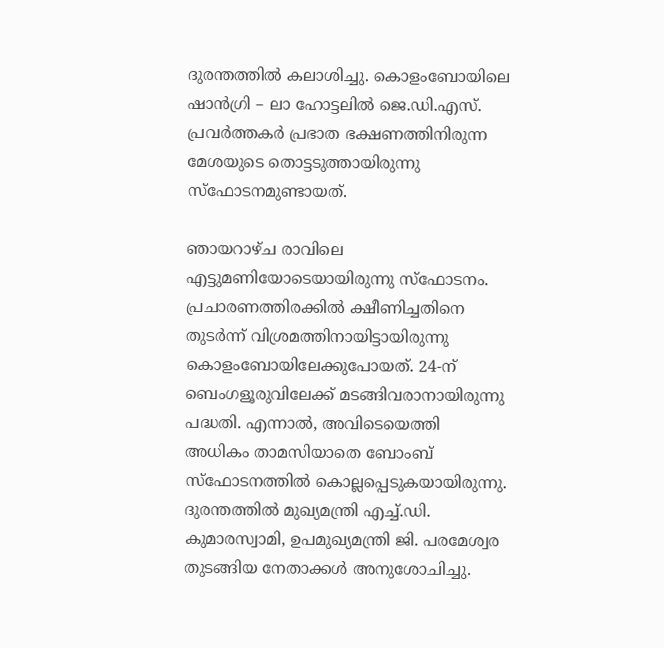ദുരന്തത്തിൽ കലാശിച്ചു. കൊളംബോയിലെ ഷാൻഗ്രി – ലാ ഹോട്ടലിൽ ജെ.ഡി.എസ്. പ്രവർത്തകർ പ്രഭാത ഭക്ഷണത്തിനിരുന്ന മേശയുടെ തൊട്ടടുത്തായിരുന്നു സ്ഫോടനമുണ്ടായത്.

ഞായറാഴ്ച രാവിലെ എട്ടുമണിയോടെയായിരുന്നു സ്ഫോടനം. പ്രചാരണത്തിരക്കിൽ ക്ഷീണിച്ചതിനെ തുടർന്ന് വിശ്രമത്തിനായിട്ടായിരുന്നു കൊളംബോയിലേക്കുപോയത്. 24-ന് ബെംഗളൂരുവിലേക്ക് മടങ്ങിവരാനായിരുന്നു പദ്ധതി. എന്നാൽ, അവിടെയെത്തി അധികം താമസിയാതെ ബോംബ് സ്ഫോടനത്തിൽ കൊല്ലപ്പെടുകയായിരുന്നു. ദുരന്തത്തിൽ മുഖ്യമന്ത്രി എച്ച്.ഡി. കുമാരസ്വാമി, ഉപമുഖ്യമന്ത്രി ജി. പരമേശ്വര തുടങ്ങിയ നേതാക്കൾ അനുശോചിച്ചു.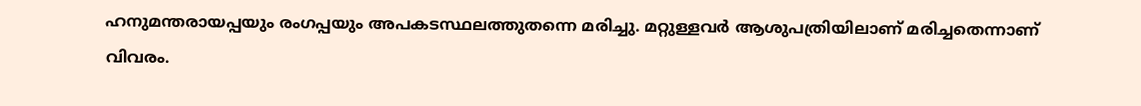ഹനുമന്തരായപ്പയും രംഗപ്പയും അപകടസ്ഥലത്തുതന്നെ മരിച്ചു. മറ്റുള്ളവർ ആശുപത്രിയിലാണ് മരിച്ചതെന്നാണ് വിവരം.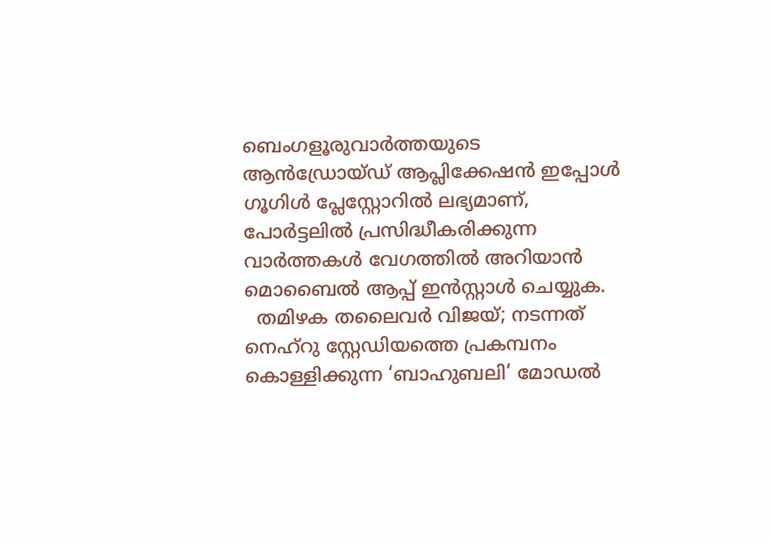ബെംഗളൂരുവാർത്തയുടെ ആൻഡ്രോയ്ഡ് ആപ്ലിക്കേഷൻ ഇപ്പോൾ ഗൂഗിൾ പ്ലേസ്റ്റോറിൽ ലഭ്യമാണ്, പോർട്ടലിൽ പ്രസിദ്ധീകരിക്കുന്ന വാർത്തകൾ വേഗത്തിൽ അറിയാൻ മൊബൈൽ ആപ്പ് ഇൻസ്റ്റാൾ ചെയ്യുക.
  തമിഴക തലൈവർ വിജയ്; നടന്നത് നെഹ്‌റു സ്റ്റേഡിയത്തെ പ്രകമ്പനം കൊള്ളിക്കുന്ന ‘ബാഹുബലി’ മോഡൽ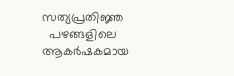സത്യപ്രതിജ്ഞ
  പഴങ്ങളിലെ ആകർഷകമായ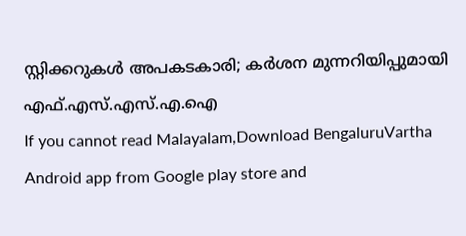സ്റ്റിക്കറുകൾ അപകടകാരി; കർശന മുന്നറിയിപ്പുമായി എഫ്.എസ്.എസ്.എ.ഐ
If you cannot read Malayalam,Download BengaluruVartha Android app from Google play store and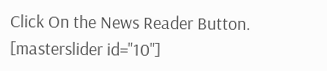Click On the News Reader Button. [masterslider id="10"]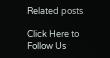Related posts

Click Here to Follow Us